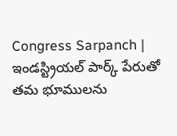Congress Sarpanch | ఇండస్ట్రియల్ పార్క్ పేరుతో తమ భూములను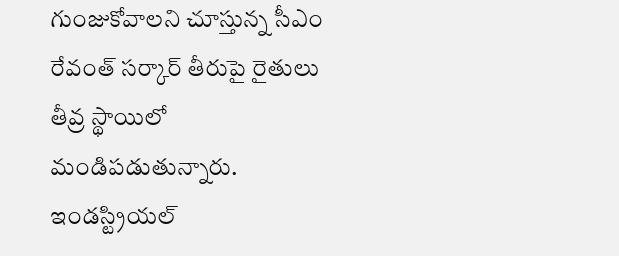గుంజుకోవాలని చూస్తున్న సీఎం రేవంత్ సర్కార్ తీరుపై రైతులు తీవ్ర స్థాయిలో మండిపడుతున్నారు. ఇండస్ట్రియల్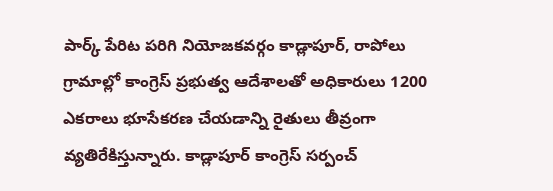పార్క్ పేరిట పరిగి నియోజకవర్గం కాడ్లాపూర్, రాపోలు గ్రామాల్లో కాంగ్రెస్ ప్రభుత్వ ఆదేశాలతో అధికారులు 1200 ఎకరాలు భూసేకరణ చేయడాన్ని రైతులు తీవ్రంగా వ్యతిరేకిస్తున్నారు. కాడ్లాపూర్ కాంగ్రెస్ సర్పంచ్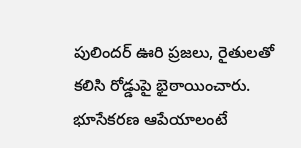పులిందర్ ఊరి ప్రజలు, రైతులతో కలిసి రోడ్డుపై భైఠాయించారు. భూసేకరణ ఆపేయాలంటే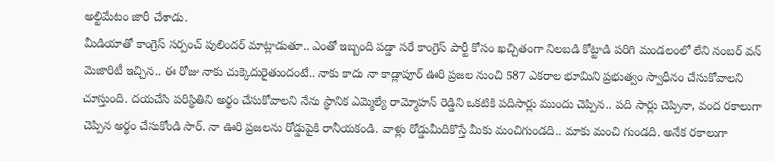అల్టిమేటం జారీ చేశాడు.
మీడియాతో కాంగ్రెస్ సర్పంచ్ పులిందర్ మాట్లాడుతూ.. ఎంతో ఇబ్బంది పడ్డా సరే కాంగ్రెస్ పార్టీ కోసం ఖచ్చితంగా నిలబడి కోట్టాడి పరిగి మండలంలో లేని నంబర్ వన్ మెజారిటీ ఇచ్చిన.. ఈ రోజు నాకు చుక్కెదురైతుందంటే.. నాకు కాదు నా కాడ్లాపూర్ ఊరి ప్రజల నుంచి 587 ఎకరాల భూమిని ప్రభుత్వం స్వాధీనం చేసుకోవాలని చూస్తుంది. దయచేసి పరిస్థితిని అర్థం చేసుకోవాలని నేను స్థానిక ఎమ్మెల్యే రామ్మోహన్ రెడ్డిని ఒకటికి పదిసార్లు ముందు చెప్పిన.. పది సార్లు చెప్పినా, వంద రకాలుగా చెప్పిన అర్థం చేసుకోండి సార్. నా ఊరి ప్రజలను రోడ్డుపైకి రానీయకండి. వాళ్లు రోడ్డుమీదికొస్తే మీకు మంచిగుండది.. మాకు మంచి గుండది. అనేక రకాలుగా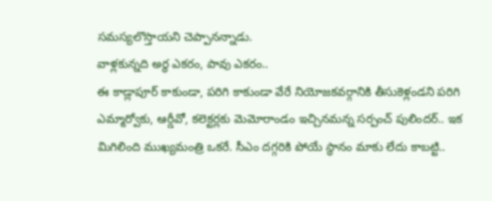సమస్యలొస్తాయని చెప్పానన్నాడు.
వాళ్లకున్నది అర్థ ఎకరం, పావు ఎకరం..
ఈ కాడ్లాపూర్ కాకుండా, పరిగి కాకుండా వేరే నియోజకవర్గానికి తీసుకెళ్లండని పరిగి ఎమ్మార్వోకు, ఆర్డీవో, కలెక్టర్లకు మెమోరాండం ఇచ్చినమన్న సర్పంచ్ పులిందర్.. ఇక మిగిలింది ముఖ్యమంత్రి ఒకరే. సీఎం దగ్గరికి పోయే స్థానం మాకు లేదు కాబట్టి..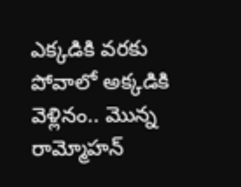ఎక్కడికి వరకు పోవాలో అక్కడికి వెళ్లినం.. మొన్న రామ్మోహన్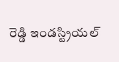రెడ్డి ఇండస్ట్రియల్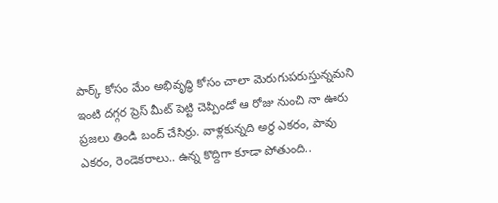పార్క్ కోసం మేం అభివృద్ధి కోసం చాలా మెరుగుపరుస్తున్నమని ఇంటి దగ్గర ప్రెస్ మీట్ పెట్టి చెప్పిండో ఆ రోజు నుంచి నా ఊరు ప్రజలు తిండి బంద్ చేసిర్రు. వాళ్లకున్నది అర్థ ఎకరం, పావు ఎకరం, రెండెకరాలు.. ఉన్న కొద్దిగా కూడా పోతుంది..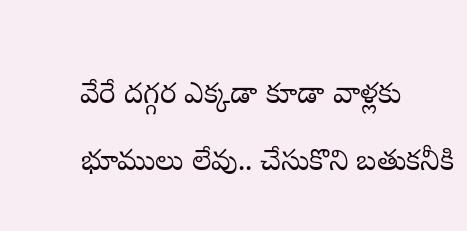వేరే దగ్గర ఎక్కడా కూడా వాళ్లకు భూములు లేవు.. చేసుకొని బతుకనీకి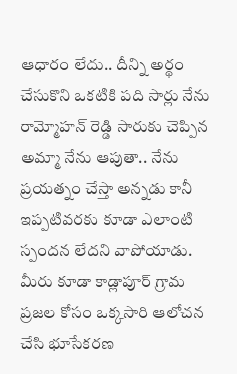ఆధారం లేదు.. దీన్ని అర్థం చేసుకొని ఒకటికి పది సార్లు నేను రామ్మోహన్ రెడ్డి సారుకు చెప్పిన అమ్మా నేను ఆపుతా.. నేను ప్రయత్నం చేస్తా అన్నడు కానీ ఇప్పటివరకు కూడా ఎలాంటి స్పందన లేదని వాపోయాడు.
మీరు కూడా కాడ్లాపూర్ గ్రామ ప్రజల కోసం ఒక్కసారి ఆలోచన చేసి భూసేకరణ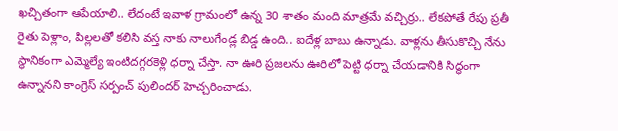ఖచ్చితంగా ఆపేయాలి.. లేదంటే ఇవాళ గ్రామంలో ఉన్న 30 శాతం మంది మాత్రమే వచ్చిర్రు.. లేకపోతే రేపు ప్రతీ రైతు పెళ్లాం, పిల్లలతో కలిసి వస్త నాకు నాలుగేండ్ల బిడ్డ ఉంది.. ఐదేళ్ల బాబు ఉన్నాడు. వాళ్లను తీసుకొచ్చి నేను స్థానికంగా ఎమ్మెల్యే ఇంటిదగ్గరకెళ్లి ధర్నా చేస్తా. నా ఊరి ప్రజలను ఊరిలో పెట్టి ధర్నా చేయడానికి సిద్ధంగా ఉన్నానని కాంగ్రెస్ సర్పంచ్ పులిందర్ హెచ్చరించాడు.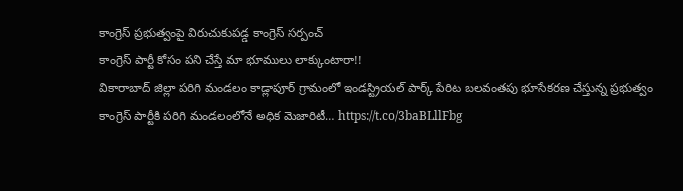కాంగ్రెస్ ప్రభుత్వంపై విరుచుకుపడ్డ కాంగ్రెస్ సర్పంచ్
కాంగ్రెస్ పార్టీ కోసం పని చేస్తే మా భూములు లాక్కుంటారా!!
వికారాబాద్ జిల్లా పరిగి మండలం కాడ్లాపూర్ గ్రామంలో ఇండస్ట్రియల్ పార్క్ పేరిట బలవంతపు భూసేకరణ చేస్తున్న ప్రభుత్వం
కాంగ్రెస్ పార్టీకి పరిగి మండలంలోనే అధిక మెజారిటీ… https://t.co/3baBLllFbg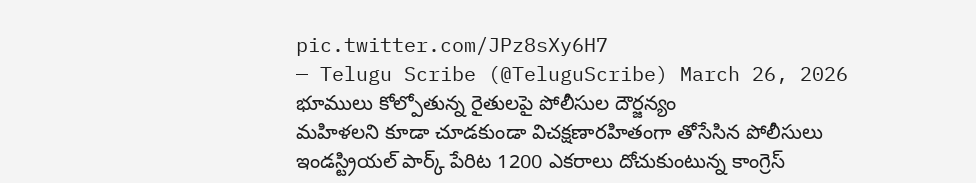pic.twitter.com/JPz8sXy6H7
— Telugu Scribe (@TeluguScribe) March 26, 2026
భూములు కోల్పోతున్న రైతులపై పోలీసుల దౌర్జన్యం
మహిళలని కూడా చూడకుండా విచక్షణారహితంగా తోసేసిన పోలీసులు
ఇండస్ట్రియల్ పార్క్ పేరిట 1200 ఎకరాలు దోచుకుంటున్న కాంగ్రెస్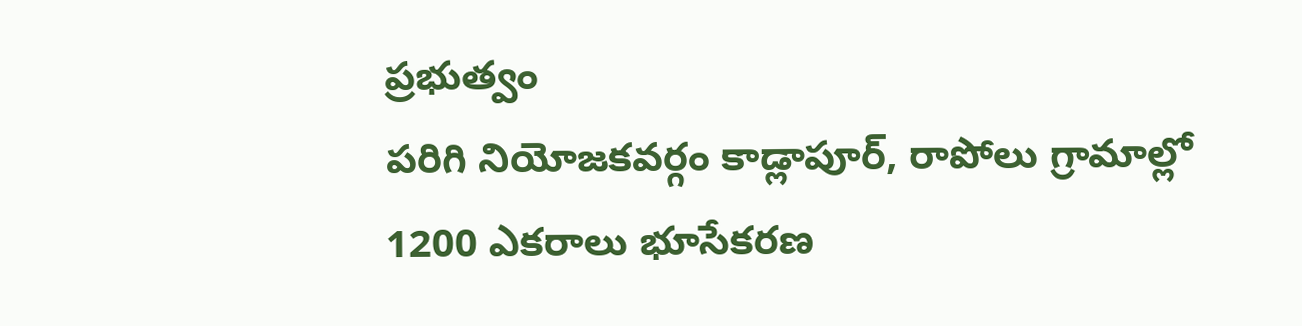ప్రభుత్వం
పరిగి నియోజకవర్గం కాడ్లాపూర్, రాపోలు గ్రామాల్లో 1200 ఎకరాలు భూసేకరణ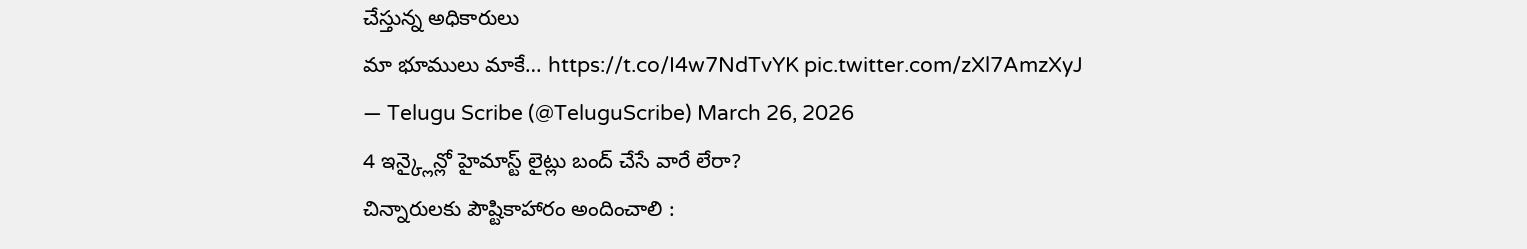చేస్తున్న అధికారులు
మా భూములు మాకే… https://t.co/I4w7NdTvYK pic.twitter.com/zXl7AmzXyJ
— Telugu Scribe (@TeluguScribe) March 26, 2026
4 ఇన్క్లైన్లో హైమాస్ట్ లైట్లు బంద్ చేసే వారే లేరా?
చిన్నారులకు పౌష్టికాహారం అందించాలి :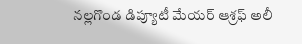నల్లగొండ డిప్యూటీ మేయర్ ఆశ్రఫ్ అలీ